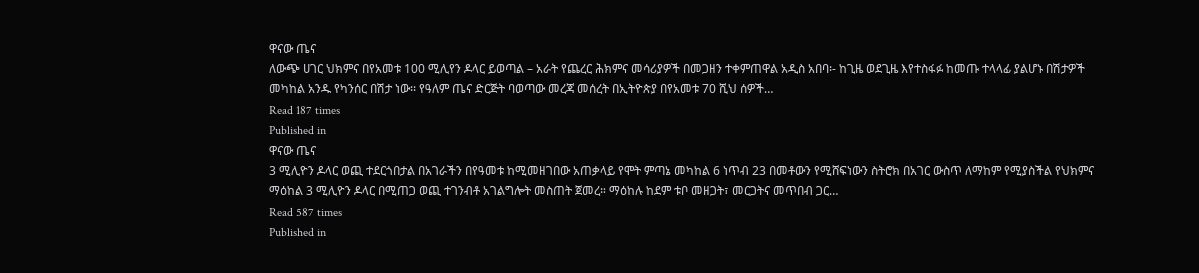ዋናው ጤና
ለውጭ ሀገር ህክምና በየአመቱ 100 ሚሊየን ዶላር ይወጣል – አራት የጨረር ሕክምና መሳሪያዎች በመጋዘን ተቀምጠዋል አዲስ አበባ፡- ከጊዜ ወደጊዜ እየተስፋፉ ከመጡ ተላላፊ ያልሆኑ በሽታዎች መካከል አንዱ የካንሰር በሽታ ነው፡፡ የዓለም ጤና ድርጅት ባወጣው መረጃ መሰረት በኢትዮጵያ በየአመቱ 70 ሺህ ሰዎች…
Read 187 times
Published in
ዋናው ጤና
3 ሚሊዮን ዶላር ወጪ ተደርጎበታል በአገራችን በየዓመቱ ከሚመዘገበው አጠቃላይ የሞት ምጣኔ መካከል 6 ነጥብ 23 በመቶውን የሚሸፍነውን ስትሮክ በአገር ውስጥ ለማከም የሚያስችል የህክምና ማዕከል 3 ሚሊዮን ዶላር በሚጠጋ ወጪ ተገንብቶ አገልግሎት መስጠት ጀመረ። ማዕከሉ ከደም ቱቦ መዘጋት፣ መርጋትና መጥበብ ጋር…
Read 587 times
Published in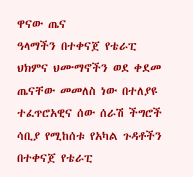ዋናው ጤና
ዓላማችን በተቀናጀ የቴራፒ ህክምና ህሙማኖችን ወደ ቀደመ ጤናቸው መመለስ ነው በተለያዩ ተፈጥሮአዊና ሰው ሰራሽ ችግሮች ሳቢያ የሚከሰቱ የአካል ጉዳቶችን በተቀናጀ የቴራፒ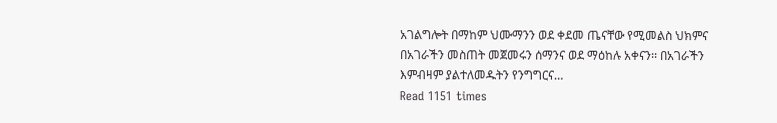አገልግሎት በማከም ህሙማንን ወደ ቀደመ ጤናቸው የሚመልስ ህክምና በአገራችን መስጠት መጀመሩን ሰማንና ወደ ማዕከሉ አቀናን፡፡ በአገራችን እምብዛም ያልተለመዱትን የንግግርና…
Read 1151 times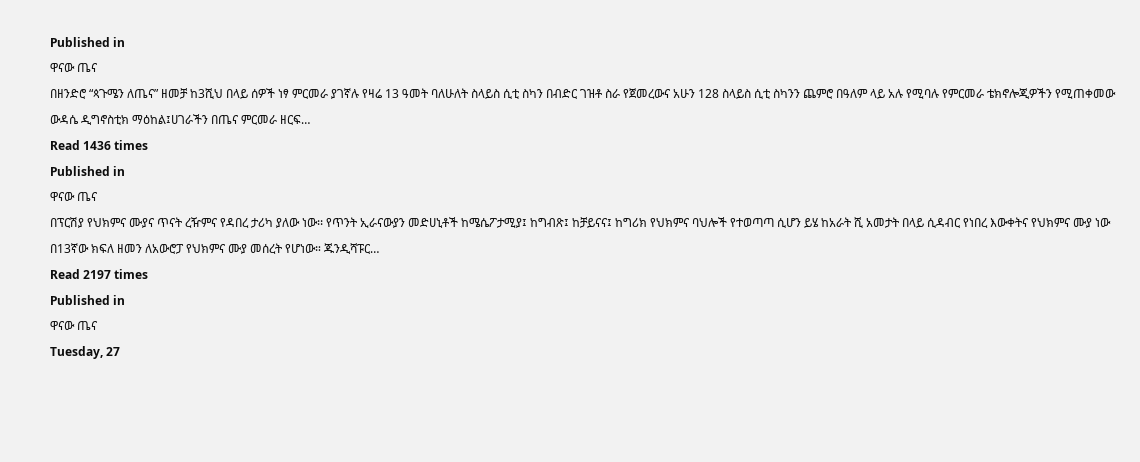Published in
ዋናው ጤና
በዘንድሮ “ጳጉሜን ለጤና” ዘመቻ ከ3ሺህ በላይ ሰዎች ነፃ ምርመራ ያገኛሉ የዛሬ 13 ዓመት ባለሁለት ስላይስ ሲቲ ስካን በብድር ገዝቶ ስራ የጀመረውና አሁን 128 ስላይስ ሲቲ ስካንን ጨምሮ በዓለም ላይ አሉ የሚባሉ የምርመራ ቴክኖሎጂዎችን የሚጠቀመው ውዳሴ ዲግኖስቲክ ማዕከል፤ሀገራችን በጤና ምርመራ ዘርፍ…
Read 1436 times
Published in
ዋናው ጤና
በፕርሽያ የህክምና ሙያና ጥናት ረዥምና የዳበረ ታሪካ ያለው ነው፡፡ የጥንት ኢራናውያን መድሀኒቶች ከሜሴፖታሚያ፤ ከግብጽ፤ ከቻይናና፤ ከግሪክ የህክምና ባህሎች የተወጣጣ ሲሆን ይሄ ከአራት ሺ አመታት በላይ ሲዳብር የነበረ እውቀትና የህክምና ሙያ ነው በ13ኛው ክፍለ ዘመን ለአውሮፓ የህክምና ሙያ መሰረት የሆነው። ጁንዲሻፑር…
Read 2197 times
Published in
ዋናው ጤና
Tuesday, 27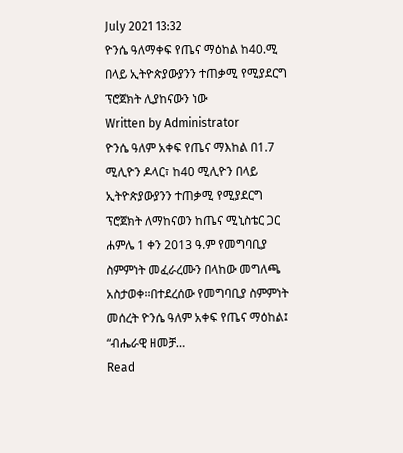July 2021 13:32
ዮንሴ ዓለማቀፍ የጤና ማዕከል ከ40.ሚ በላይ ኢትዮጵያውያንን ተጠቃሚ የሚያደርግ ፕሮጀክት ሊያከናውን ነው
Written by Administrator
ዮንሴ ዓለም አቀፍ የጤና ማእከል በ1.7 ሚሊዮን ዶላር፣ ከ40 ሚሊዮን በላይ ኢትዮጵያውያንን ተጠቃሚ የሚያደርግ ፕሮጀክት ለማከናወን ከጤና ሚኒስቴር ጋር ሐምሌ 1 ቀን 2013 ዓ.ም የመግባቢያ ስምምነት መፈራረሙን በላከው መግለጫ አስታወቀ፡፡በተደረሰው የመግባቢያ ስምምነት መሰረት ዮንሴ ዓለም አቀፍ የጤና ማዕከል፤ “ብሔራዊ ዘመቻ…
Read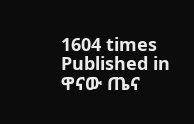1604 times
Published in
ዋናው ጤና